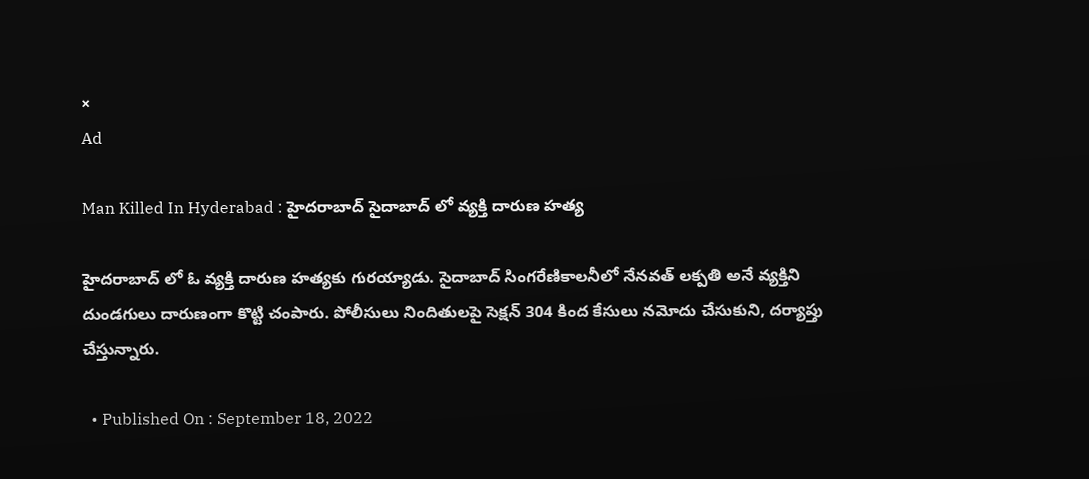×
Ad

Man Killed In Hyderabad : హైదరాబాద్ సైదాబాద్‌ లో వ్యక్తి దారుణ హత్య

హైదరాబాద్ లో ఓ వ్యక్తి దారుణ హత్యకు గురయ్యాడు. సైదాబాద్‌ సింగరేణికాలనీలో నేనవత్ లక్పతి అనే వ్యక్తిని దుండగులు దారుణంగా కొట్టి చంపారు. పోలీసులు నిందితులపై సెక్షన్ 304 కింద కేసులు నమోదు చేసుకుని, దర్యాప్తు చేస్తున్నారు.

  • Published On : September 18, 2022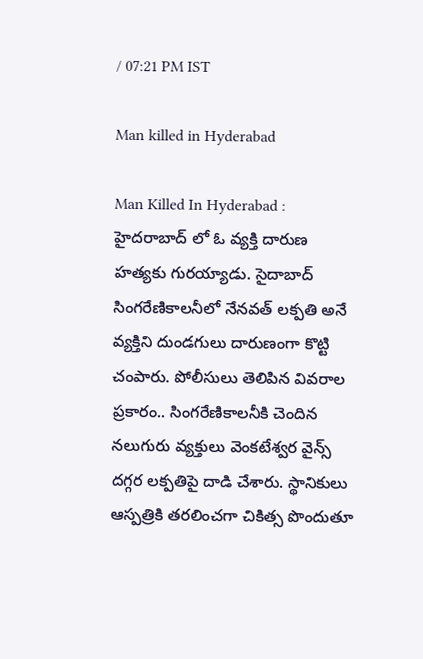/ 07:21 PM IST

Man killed in Hyderabad

Man Killed In Hyderabad : హైదరాబాద్ లో ఓ వ్యక్తి దారుణ హత్యకు గురయ్యాడు. సైదాబాద్‌ సింగరేణికాలనీలో నేనవత్ లక్పతి అనే వ్యక్తిని దుండగులు దారుణంగా కొట్టి చంపారు. పోలీసులు తెలిపిన వివరాల ప్రకారం.. సింగరేణికాలనీకి చెందిన నలుగురు వ్యక్తులు వెంకటేశ్వర వైన్స్‌ దగ్గర లక్పతిపై దాడి చేశారు. స్థానికులు ఆస్పత్రికి తరలించగా చికిత్స పొందుతూ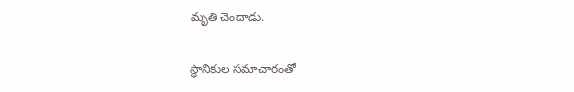మృతి చెందాడు.

స్థానికుల సమాచారంతో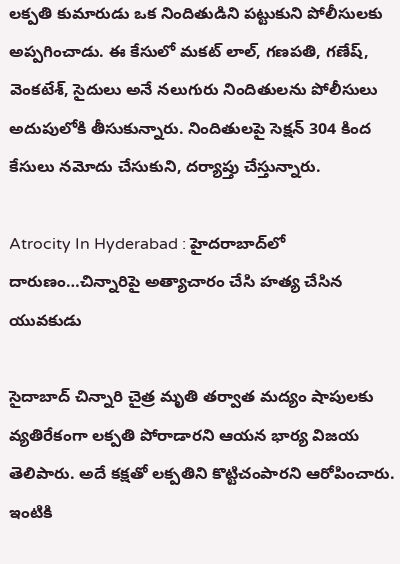లక్పతి కుమారుడు ఒక నిందితుడిని పట్టుకుని పోలీసులకు అప్పగించాడు. ఈ కేసులో మకట్‌ లాల్‌, గణపతి, గణేష్‌, వెంకటేశ్‌, సైదులు అనే నలుగురు నిందితులను పోలీసులు అదుపులోకి తీసుకున్నారు. నిందితులపై సెక్షన్ 304 కింద కేసులు నమోదు చేసుకుని, దర్యాప్తు చేస్తున్నారు.

Atrocity In Hyderabad : హైదరాబాద్‌లో దారుణం…చిన్నారిపై అత్యాచారం చేసి హత్య చేసిన యువకుడు

సైదాబాద్‌ చిన్నారి చైత్ర మృతి తర్వాత మద్యం షాపులకు వ్యతిరేకంగా లక్పతి పోరాడారని ఆయన భార్య విజయ తెలిపారు. అదే కక్షతో లక్పతిని కొట్టిచంపారని ఆరోపించారు. ఇంటికి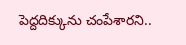పెద్దదిక్కును చంపేశారని..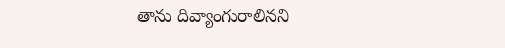తాను దివ్యాంగురాలినని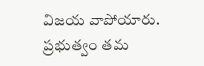విజయ వాపోయారు. ప్రభుత్వం తమ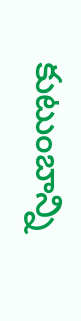కుటుంబాన్ని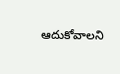ఆదుకోవాలని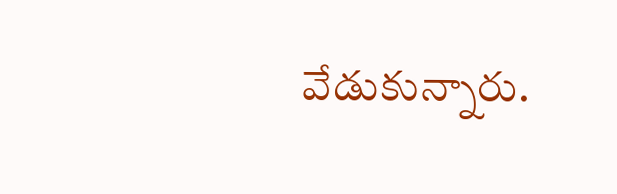వేడుకున్నారు.